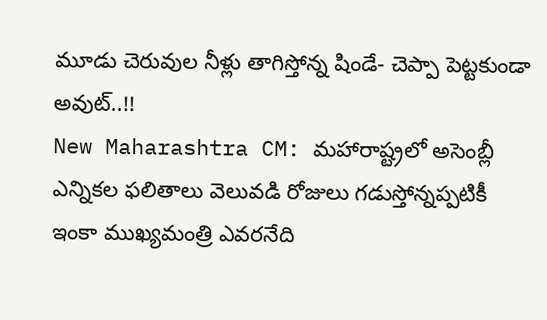మూడు చెరువుల నీళ్లు తాగిస్తోన్న షిండే- చెప్పా పెట్టకుండా అవుట్..!!
New Maharashtra CM: మహారాష్ట్రలో అసెంబ్లీ ఎన్నికల ఫలితాలు వెలువడి రోజులు గడుస్తోన్నప్పటికీ ఇంకా ముఖ్యమంత్రి ఎవరనేది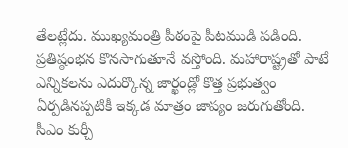తేలట్లేదు. ముఖ్యమంత్రి పీఠంపై పీటముడి పడింది. ప్రతిష్ఠంభన కొనసాగుతూనే వస్తోంది. మహారాష్ట్రతో పాటే ఎన్నికలను ఎదుర్కొన్న జార్ఖండ్లో కొత్త ప్రభుత్వం ఏర్పడినప్పటికీ ఇక్కడ మాత్రం జాప్యం జరుగుతోంది.
సీఎం కుర్చీ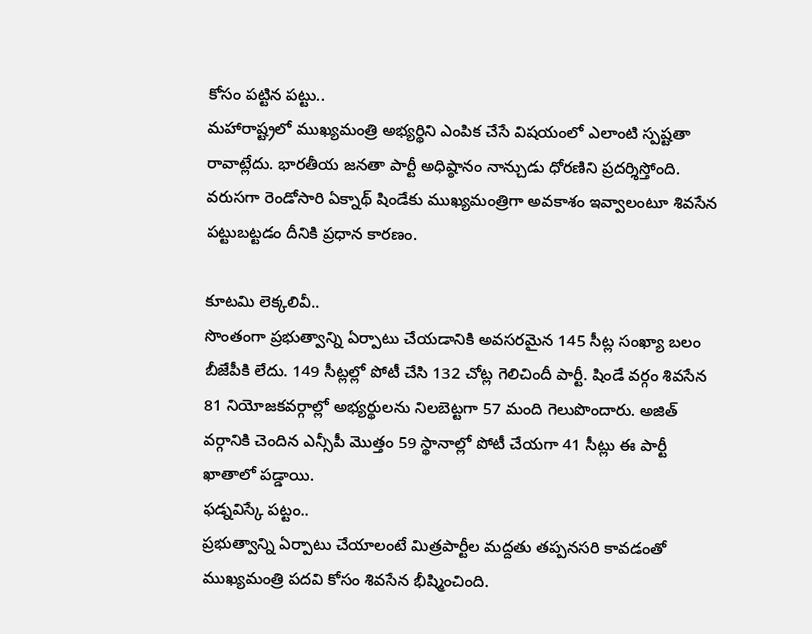కోసం పట్టిన పట్టు..
మహారాష్ట్రలో ముఖ్యమంత్రి అభ్యర్థిని ఎంపిక చేసే విషయంలో ఎలాంటి స్పష్టతా రావాట్లేదు. భారతీయ జనతా పార్టీ అధిష్ఠానం నాన్చుడు ధోరణిని ప్రదర్శిస్తోంది. వరుసగా రెండోసారి ఏక్నాథ్ షిండేకు ముఖ్యమంత్రిగా అవకాశం ఇవ్వాలంటూ శివసేన పట్టుబట్టడం దీనికి ప్రధాన కారణం.

కూటమి లెక్కలివీ..
సొంతంగా ప్రభుత్వాన్ని ఏర్పాటు చేయడానికి అవసరమైన 145 సీట్ల సంఖ్యా బలం బీజేపీకి లేదు. 149 సీట్లల్లో పోటీ చేసి 132 చోట్ల గెలిచిందీ పార్టీ. షిండే వర్గం శివసేన 81 నియోజకవర్గాల్లో అభ్యర్థులను నిలబెట్టగా 57 మంది గెలుపొందారు. అజిత్ వర్గానికి చెందిన ఎన్సీపీ మొత్తం 59 స్థానాల్లో పోటీ చేయగా 41 సీట్లు ఈ పార్టీ ఖాతాలో పడ్డాయి.
ఫడ్నవిస్కే పట్టం..
ప్రభుత్వాన్ని ఏర్పాటు చేయాలంటే మిత్రపార్టీల మద్దతు తప్పనసరి కావడంతో ముఖ్యమంత్రి పదవి కోసం శివసేన భీష్మించింది.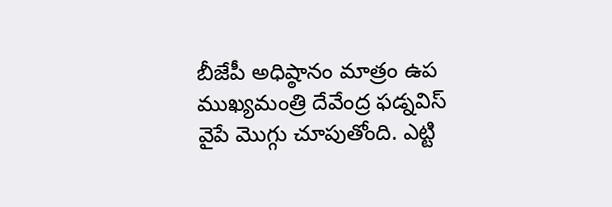బీజేపీ అధిష్ఠానం మాత్రం ఉప ముఖ్యమంత్రి దేవేంద్ర ఫడ్నవిస్ వైపే మొగ్గు చూపుతోంది. ఎట్టి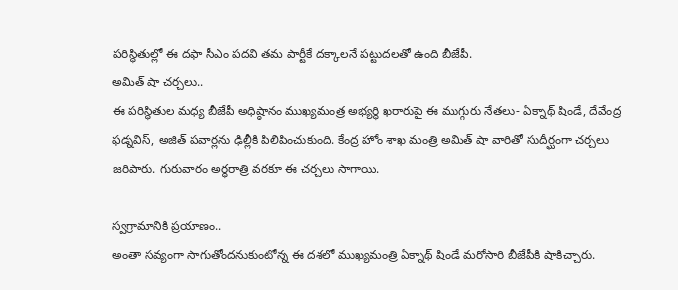పరిస్థితుల్లో ఈ దఫా సీఎం పదవి తమ పార్టీకే దక్కాలనే పట్టుదలతో ఉంది బీజేపీ.
అమిత్ షా చర్చలు..
ఈ పరిస్థితుల మధ్య బీజేపీ అధిష్ఠానం ముఖ్యమంత్ర అభ్యర్థి ఖరారుపై ఈ ముగ్గురు నేతలు- ఏక్నాథ్ షిండే, దేవేంద్ర ఫడ్నవిస్, అజిత్ పవార్లను ఢిల్లీకి పిలిపించుకుంది. కేంద్ర హోం శాఖ మంత్రి అమిత్ షా వారితో సుదీర్ఘంగా చర్చలు జరిపారు. గురువారం అర్ధరాత్రి వరకూ ఈ చర్చలు సాగాయి.

స్వగ్రామానికి ప్రయాణం..
అంతా సవ్యంగా సాగుతోందనుకుంటోన్న ఈ దశలో ముఖ్యమంత్రి ఏక్నాథ్ షిండే మరోసారి బీజేపీకి షాకిచ్చారు.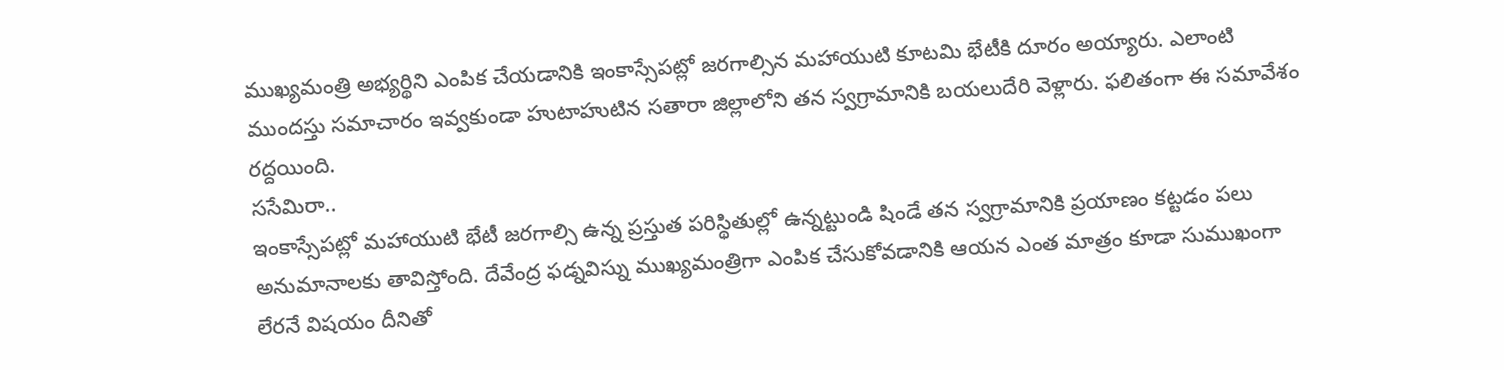ముఖ్యమంత్రి అభ్యర్థిని ఎంపిక చేయడానికి ఇంకాస్సేపట్లో జరగాల్సిన మహాయుటి కూటమి భేటీకి దూరం అయ్యారు. ఎలాంటి ముందస్తు సమాచారం ఇవ్వకుండా హుటాహుటిన సతారా జిల్లాలోని తన స్వగ్రామానికి బయలుదేరి వెళ్లారు. ఫలితంగా ఈ సమావేశం రద్దయింది.
ససేమిరా..
ఇంకాస్సేపట్లో మహాయుటి భేటీ జరగాల్సి ఉన్న ప్రస్తుత పరిస్థితుల్లో ఉన్నట్టుండి షిండే తన స్వగ్రామానికి ప్రయాణం కట్టడం పలు అనుమానాలకు తావిస్తోంది. దేవేంద్ర ఫడ్నవిస్ను ముఖ్యమంత్రిగా ఎంపిక చేసుకోవడానికి ఆయన ఎంత మాత్రం కూడా సుముఖంగా లేరనే విషయం దీనితో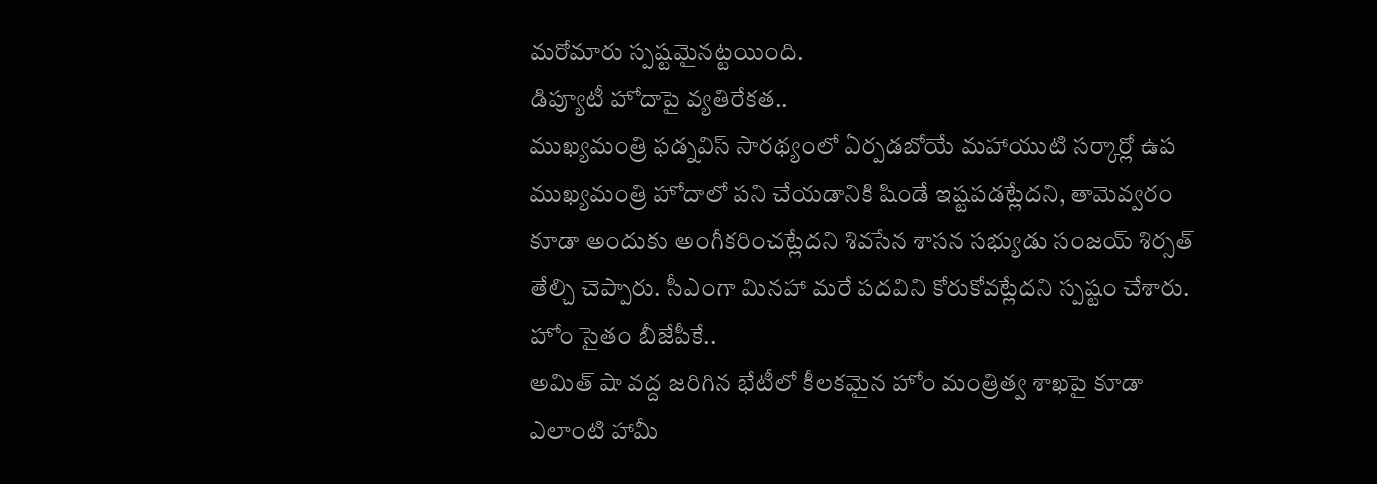మరోమారు స్పష్టమైనట్టయింది.
డిప్యూటీ హోదాపై వ్యతిరేకత..
ముఖ్యమంత్రి ఫడ్నవిస్ సారథ్యంలో ఏర్పడబోయే మహాయుటి సర్కార్లో ఉప ముఖ్యమంత్రి హోదాలో పని చేయడానికి షిండే ఇష్టపడట్లేదని, తామెవ్వరం కూడా అందుకు అంగీకరించట్లేదని శివసేన శాసన సభ్యుడు సంజయ్ శిర్సత్ తేల్చి చెప్పారు. సీఎంగా మినహా మరే పదవిని కోరుకోవట్లేదని స్పష్టం చేశారు.
హోం సైతం బీజేపీకే..
అమిత్ షా వద్ద జరిగిన భేటీలో కీలకమైన హోం మంత్రిత్వ శాఖపై కూడా ఎలాంటి హామీ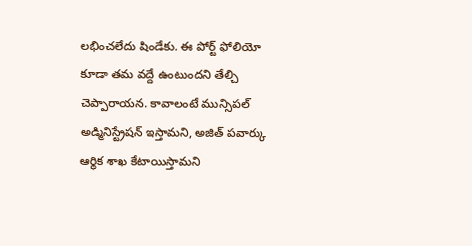లభించలేదు షిండేకు. ఈ పోర్ట్ ఫోలియో కూడా తమ వద్దే ఉంటుందని తేల్చి చెప్పారాయన. కావాలంటే మున్సిపల్ అడ్మినిస్ట్రేషన్ ఇస్తామని, అజిత్ పవార్కు ఆర్థిక శాఖ కేటాయిస్తామని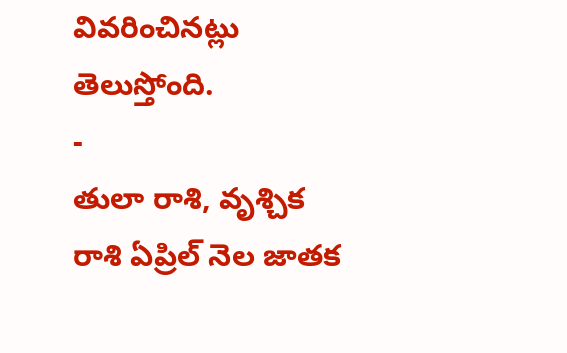వివరించినట్లు తెలుస్తోంది.
-
తులా రాశి, వృశ్చిక రాశి ఏప్రిల్ నెల జాతక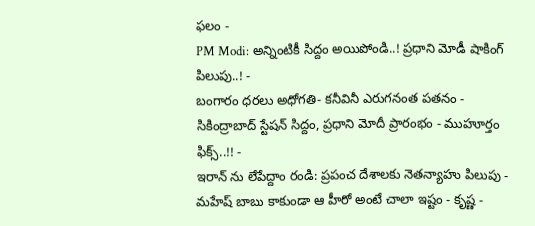ఫలం -
PM Modi: అన్నింటికీ సిద్దం అయిపోండి..! ప్రధాని మోడీ షాకింగ్ పిలుపు..! -
బంగారం ధరలు అధోగతి- కనీవినీ ఎరుగనంత పతనం -
సికింద్రాబాద్ స్టేషన్ సిద్దం, ప్రధాని మోదీ ప్రారంభం - ముహూర్తం ఫిక్స్..!! -
ఇరాన్ ను లేపేద్దాం రండి: ప్రపంచ దేశాలకు నెతన్యాహు పిలుపు -
మహేష్ బాబు కాకుండా ఆ హీరో అంటే చాలా ఇష్టం - కృష్ణ -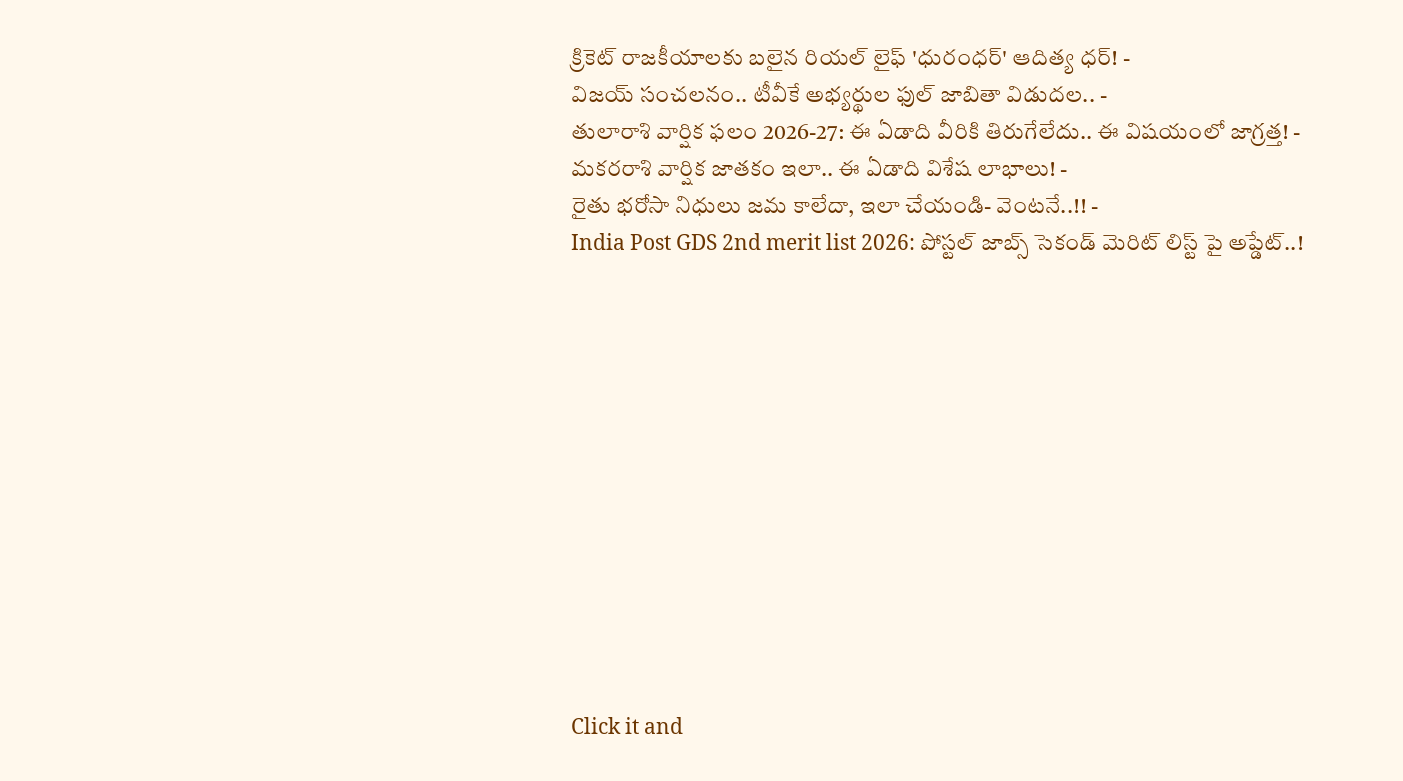క్రికెట్ రాజకీయాలకు బలైన రియల్ లైఫ్ 'ధురంధర్' ఆదిత్య ధర్! -
విజయ్ సంచలనం.. టీవీకే అభ్యర్థుల ఫుల్ జాబితా విడుదల.. -
తులారాశి వార్షిక ఫలం 2026-27: ఈ ఏడాది వీరికి తిరుగేలేదు.. ఈ విషయంలో జాగ్రత్త! -
మకరరాశి వార్షిక జాతకం ఇలా.. ఈ ఏడాది విశేష లాభాలు! -
రైతు భరోసా నిధులు జమ కాలేదా, ఇలా చేయండి- వెంటనే..!! -
India Post GDS 2nd merit list 2026: పోస్టల్ జాబ్స్ సెకండ్ మెరిట్ లిస్ట్ పై అప్డేట్..!












Click it and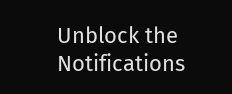Unblock the Notifications